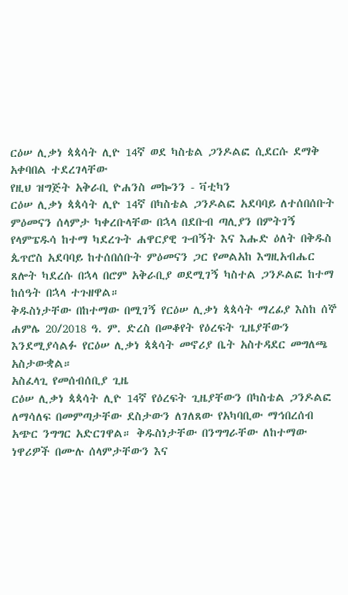ርዕሠ ሊቃነ ጳጳሳት ሊዮ 14ኛ ወደ ካስቴል ጋንዶልፎ ሲደርሱ ደማቅ አቀባበል ተደረገላቸው
የዚህ ዝግጅት አቅራቢ ዮሐንስ መኰንን - ቫቲካን
ርዕሠ ሊቃነ ጳጳሳት ሊዮ 14ኛ በካስቴል ጋንዶልፎ አደባባይ ለተሰበሰቡት ምዕመናን ሰላምታ ካቀረቡላቸው በኋላ በደቡብ ጣሊያን በምትገኝ የላምፔዱሳ ከተማ ካደረጉት ሐዋርያዊ ጉብኝት እና እሑድ ዕለት በቅዱስ ጴጥሮስ አደባባይ ከተሰበሰቡት ምዕመናን ጋር የመልአከ እግዚአብሔር ጸሎት ካደረሱ በኋላ በሮም አቅራቢያ ወደሚገኝ ካስተል ጋንዶልፎ ከተማ ከሰዓት በኋላ ተጉዘዋል።
ቅዱስነታቸው በከተማው በሚገኝ የርዕሠ ሊቃነ ጳጳሳት ማረፊያ እስከ ሰኞ ሐምሌ 20/2018 ዓ. ም. ድረስ በመቆየት የዕረፍት ጊዜያቸውን እንደሚያሳልፉ የርዕሠ ሊቃነ ጳጳሳት መኖሪያ ቤት አስተዳደር መግለጫ አስታውቋል።
አስፈላጊ የመሰብሰቢያ ጊዜ
ርዕሠ ሊቃነ ጳጳሳት ሊዮ 14ኛ የዕረፍት ጊዜያቸውን በካስቴል ጋንዶልፎ ለማሳለፍ በመምጣታቸው ደስታውን ለገለጸው የአካባቢው ማኅበረሰብ አጭር ንግግር አድርገዋል። ቅዱስነታቸው በንግግራቸው ለከተማው ነዋሪዎች በሙሉ ሰላምታቸውን እና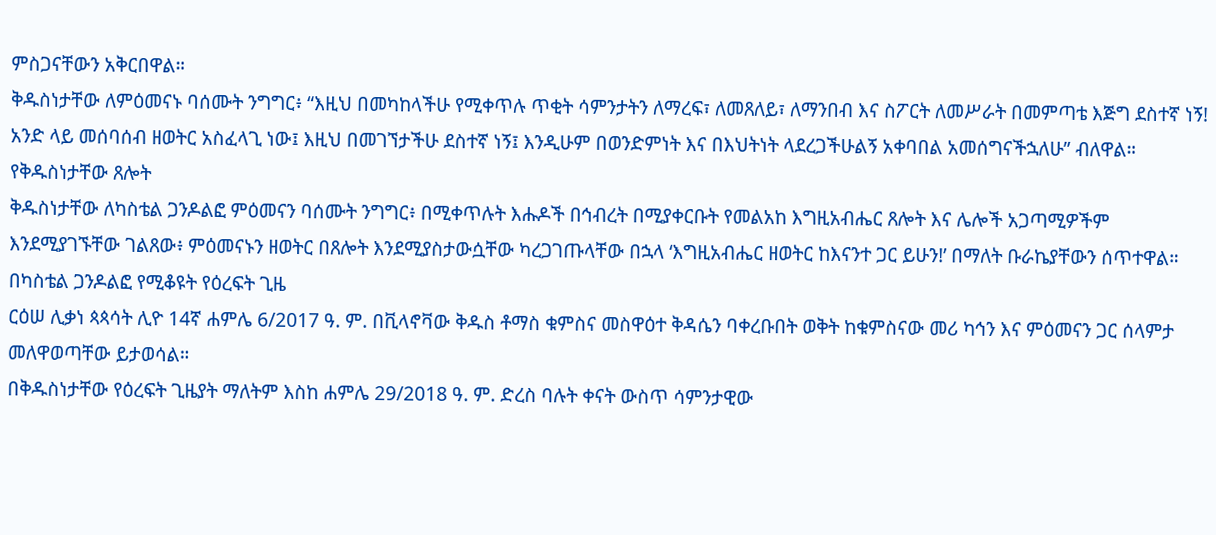ምስጋናቸውን አቅርበዋል።
ቅዱስነታቸው ለምዕመናኑ ባሰሙት ንግግር፥ “እዚህ በመካከላችሁ የሚቀጥሉ ጥቂት ሳምንታትን ለማረፍ፣ ለመጸለይ፣ ለማንበብ እና ስፖርት ለመሥራት በመምጣቴ እጅግ ደስተኛ ነኝ! አንድ ላይ መሰባሰብ ዘወትር አስፈላጊ ነው፤ እዚህ በመገኘታችሁ ደስተኛ ነኝ፤ እንዲሁም በወንድምነት እና በእህትነት ላደረጋችሁልኝ አቀባበል አመሰግናችኋለሁ” ብለዋል።
የቅዱስነታቸው ጸሎት
ቅዱስነታቸው ለካስቴል ጋንዶልፎ ምዕመናን ባሰሙት ንግግር፥ በሚቀጥሉት እሑዶች በኅብረት በሚያቀርቡት የመልአከ እግዚአብሔር ጸሎት እና ሌሎች አጋጣሚዎችም እንደሚያገኙቸው ገልጸው፥ ምዕመናኑን ዘወትር በጸሎት እንደሚያስታውሷቸው ካረጋገጡላቸው በኋላ ‘እግዚአብሔር ዘወትር ከእናንተ ጋር ይሁን!’ በማለት ቡራኬያቸውን ሰጥተዋል።
በካስቴል ጋንዶልፎ የሚቆዩት የዕረፍት ጊዜ
ርዕሠ ሊቃነ ጳጳሳት ሊዮ 14ኛ ሐምሌ 6/2017 ዓ. ም. በቪላኖቫው ቅዱስ ቶማስ ቁምስና መስዋዕተ ቅዳሴን ባቀረቡበት ወቅት ከቁምስናው መሪ ካኅን እና ምዕመናን ጋር ሰላምታ መለዋወጣቸው ይታወሳል።
በቅዱስነታቸው የዕረፍት ጊዜያት ማለትም እስከ ሐምሌ 29/2018 ዓ. ም. ድረስ ባሉት ቀናት ውስጥ ሳምንታዊው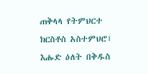ጠቅላላ የትምህርተ ክርስቶስ አስተምህሮ፣ እሑድ ዕለት በቅዱስ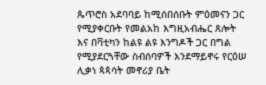ጴጥሮስ አደባባይ ከሚሰበሰቡት ምዕመናን ጋር የሚያቀርቡት የመልአከ እግዚአብሔር ጸሎት እና በቫቲካን ከልዩ ልዩ እንግዶች ጋር በግል የሚያደርጓቸው ስብሰባዎች እንደማይኖሩ የርዕሠ ሊቃነ ጳጳሳት መኖሪያ ቤት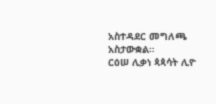አስተዳደር መግለጫ አስታውቋል።
ርዕሠ ሊቃነ ጳጳሳት ሊዮ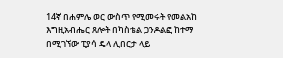14ኛ በሐምሌ ወር ውስጥ የሚመሩት የመልአከ እግዚአብሔር ጸሎት በካስቴል ጋንዶልፎ ከተማ በሚገኘው ፒያሳ ዴላ ሊበርታ ላይ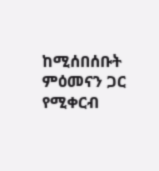ከሚሰበሰቡት ምዕመናን ጋር የሚቀርብ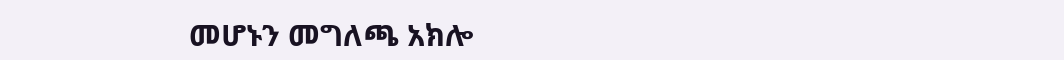መሆኑን መግለጫ አክሎ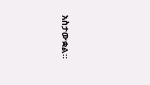አስታውቋል።